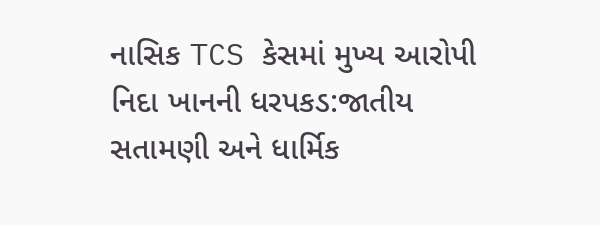નાસિક TCS કેસમાં મુખ્ય આરોપી નિદા ખાનની ધરપકડ:જાતીય સતામણી અને ધાર્મિક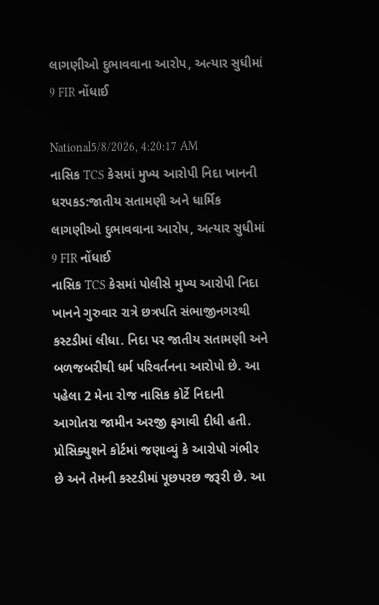લાગણીઓ દુભાવવાના આરોપ, અત્યાર સુધીમાં 9 FIR નોંધાઈ

National5/8/2026, 4:20:17 AM
નાસિક TCS કેસમાં મુખ્ય આરોપી નિદા ખાનની ધરપકડ:જાતીય સતામણી અને ધાર્મિક લાગણીઓ દુભાવવાના આરોપ, અત્યાર સુધીમાં 9 FIR નોંધાઈ
નાસિક TCS કેસમાં પોલીસે મુખ્ય આરોપી નિદા ખાનને ગુરુવાર રાત્રે છત્રપતિ સંભાજીનગરથી કસ્ટડીમાં લીધા. નિદા પર જાતીય સતામણી અને બળજબરીથી ધર્મ પરિવર્તનના આરોપો છે. આ પહેલા 2 મેના રોજ નાસિક કોર્ટે નિદાની આગોતરા જામીન અરજી ફગાવી દીધી હતી. પ્રોસિક્યુશને કોર્ટમાં જણાવ્યું કે આરોપો ગંભીર છે અને તેમની કસ્ટડીમાં પૂછપરછ જરૂરી છે. આ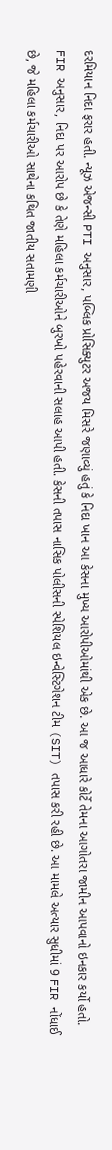દરમિયાન નિદા ફરાર હતી. ન્યૂઝ એજન્સી PTI અનુસાર, પબ્લિક પ્રોસિક્યુટર અજય મિસરે જણાવ્યું હતું કે નિદા ખાન આ કેસના મુખ્ય આરોપીઓમાંથી એક છે. આ જ આધારે કોર્ટે તેમના આગોતરા જામીન આપવાનો ઇનકાર કર્યો હતો. FIR અનુસાર, નિદા પર આરોપ છે કે તેણે મહિલા કર્મચારીઓને બુરખો પહેરવાની સલાહ આપી હતી. કેસની તપાસ નાસિક પોલીસની સ્પેશિયલ ઇન્વેસ્ટિગેશન ટીમ (SIT) તપાસ કરી રહી છે. આ મામલે અત્યાર સુધીમાં 9 FIR નોંધાઈ છે, જે મહિલા કર્મચારીઓ સાથેના કથિત જાતીય સતામણી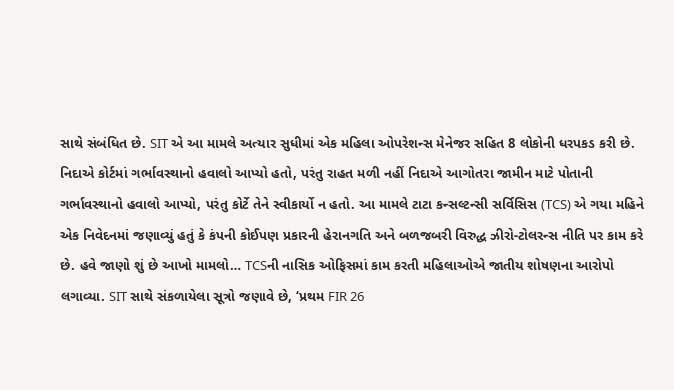સાથે સંબંધિત છે. SIT એ આ મામલે અત્યાર સુધીમાં એક મહિલા ઓપરેશન્સ મેનેજર સહિત 8 લોકોની ધરપકડ કરી છે. નિદાએ કોર્ટમાં ગર્ભાવસ્થાનો હવાલો આપ્યો હતો, પરંતુ રાહત મળી નહીં નિદાએ આગોતરા જામીન માટે પોતાની ગર્ભાવસ્થાનો હવાલો આપ્યો, પરંતુ કોર્ટે તેને સ્વીકાર્યો ન હતો. આ મામલે ટાટા કન્સલ્ટન્સી સર્વિસિસ (TCS) એ ગયા મહિને એક નિવેદનમાં જણાવ્યું હતું કે કંપની કોઈપણ પ્રકારની હેરાનગતિ અને બળજબરી વિરુદ્ધ ઝીરો-ટોલરન્સ નીતિ પર કામ કરે છે. હવે જાણો શું છે આખો મામલો… TCSની નાસિક ઓફિસમાં કામ કરતી મહિલાઓએ જાતીય શોષણના આરોપો લગાવ્યા. SIT સાથે સંકળાયેલા સૂત્રો જણાવે છે, ‘પ્રથમ FIR 26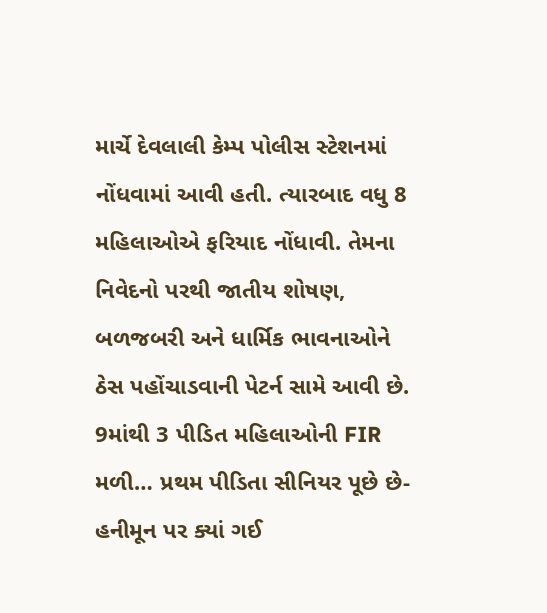માર્ચે દેવલાલી કેમ્પ પોલીસ સ્ટેશનમાં નોંધવામાં આવી હતી. ત્યારબાદ વધુ 8 મહિલાઓએ ફરિયાદ નોંધાવી. તેમના નિવેદનો પરથી જાતીય શોષણ, બળજબરી અને ધાર્મિક ભાવનાઓને ઠેસ પહોંચાડવાની પેટર્ન સામે આવી છે. 9માંથી 3 પીડિત મહિલાઓની FIR મળી… પ્રથમ પીડિતા સીનિયર પૂછે છે- હનીમૂન પર ક્યાં ગઈ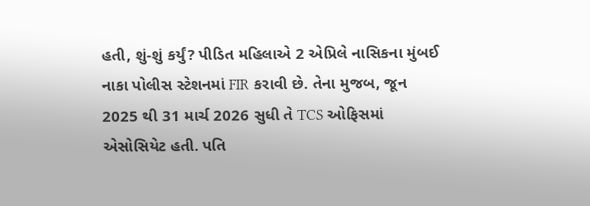હતી, શું-શું કર્યું? પીડિત મહિલાએ 2 એપ્રિલે નાસિકના મુંબઈ નાકા પોલીસ સ્ટેશનમાં FIR કરાવી છે. તેના મુજબ, જૂન 2025 થી 31 માર્ચ 2026 સુધી તે TCS ઓફિસમાં એસોસિયેટ હતી. પતિ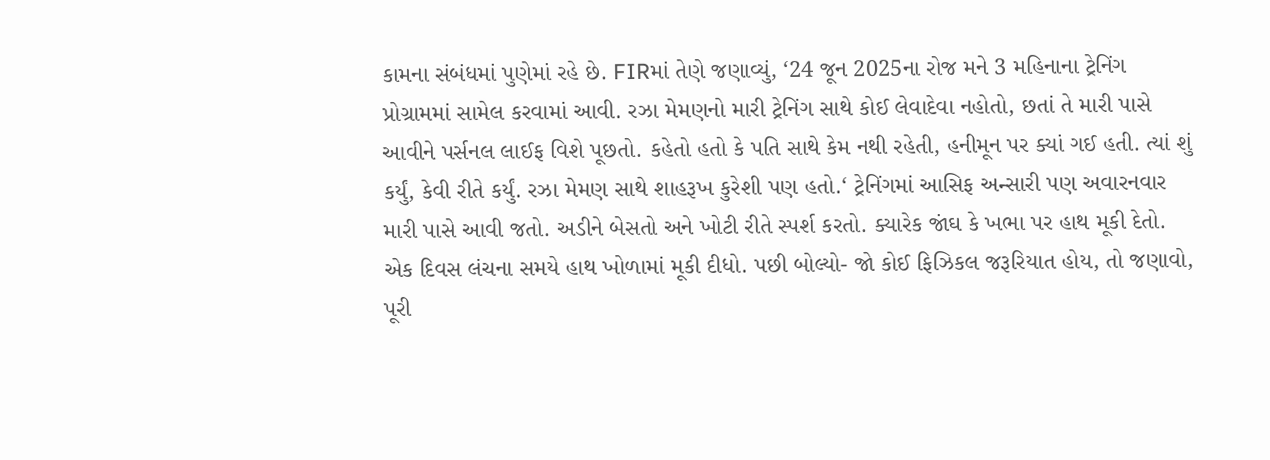કામના સંબંધમાં પુણેમાં રહે છે. FIRમાં તેણે જણાવ્યું, ‘24 જૂન 2025ના રોજ મને 3 મહિનાના ટ્રેનિંગ પ્રોગ્રામમાં સામેલ કરવામાં આવી. રઝા મેમણનો મારી ટ્રેનિંગ સાથે કોઈ લેવાદેવા નહોતો, છતાં તે મારી પાસે આવીને પર્સનલ લાઈફ વિશે પૂછતો. કહેતો હતો કે પતિ સાથે કેમ નથી રહેતી, હનીમૂન પર ક્યાં ગઈ હતી. ત્યાં શું કર્યું, કેવી રીતે કર્યું. રઝા મેમણ સાથે શાહરૂખ કુરેશી પણ હતો.‘ ટ્રેનિંગમાં આસિફ અન્સારી પણ અવારનવાર મારી પાસે આવી જતો. અડીને બેસતો અને ખોટી રીતે સ્પર્શ કરતો. ક્યારેક જાંઘ કે ખભા પર હાથ મૂકી દેતો. એક દિવસ લંચના સમયે હાથ ખોળામાં મૂકી દીધો. પછી બોલ્યો- જો કોઈ ફિઝિકલ જરૂરિયાત હોય, તો જણાવો, પૂરી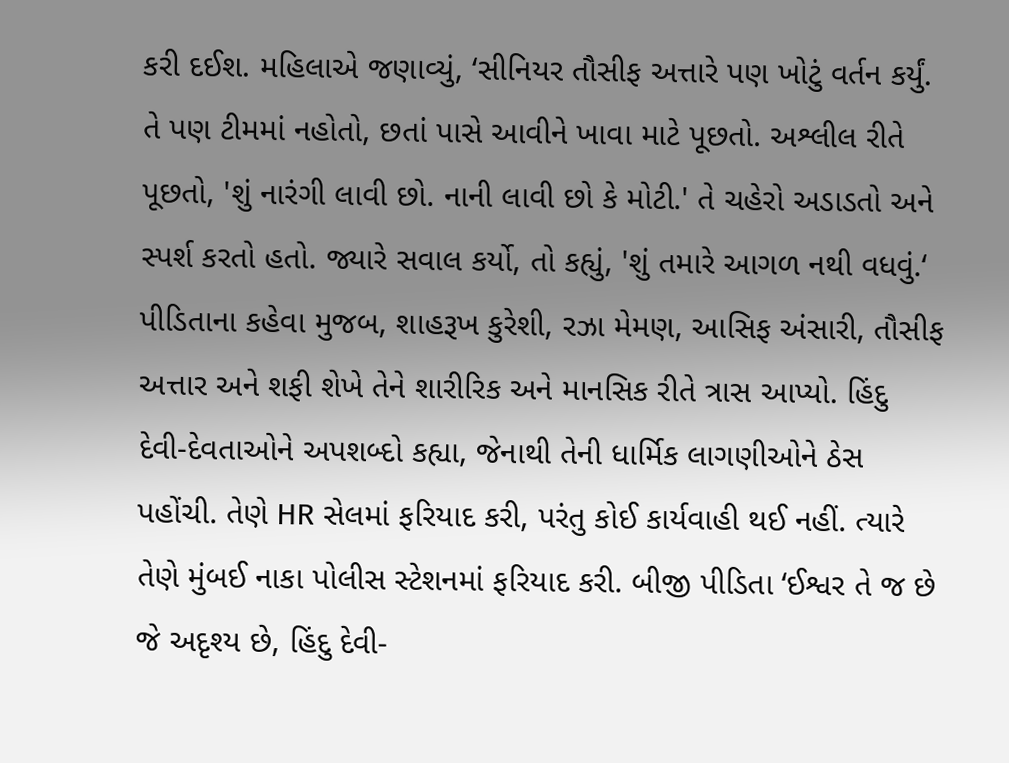કરી દઈશ. મહિલાએ જણાવ્યું, ‘સીનિયર તૌસીફ અત્તારે પણ ખોટું વર્તન કર્યું. તે પણ ટીમમાં નહોતો, છતાં પાસે આવીને ખાવા માટે પૂછતો. અશ્લીલ રીતે પૂછતો, 'શું નારંગી લાવી છો. નાની લાવી છો કે મોટી.' તે ચહેરો અડાડતો અને સ્પર્શ કરતો હતો. જ્યારે સવાલ કર્યો, તો કહ્યું, 'શું તમારે આગળ નથી વધવું.‘ પીડિતાના કહેવા મુજબ, શાહરૂખ કુરેશી, રઝા મેમણ, આસિફ અંસારી, તૌસીફ અત્તાર અને શફી શેખે તેને શારીરિક અને માનસિક રીતે ત્રાસ આપ્યો. હિંદુ દેવી-દેવતાઓને અપશબ્દો કહ્યા, જેનાથી તેની ધાર્મિક લાગણીઓને ઠેસ પહોંચી. તેણે HR સેલમાં ફરિયાદ કરી, પરંતુ કોઈ કાર્યવાહી થઈ નહીં. ત્યારે તેણે મુંબઈ નાકા પોલીસ સ્ટેશનમાં ફરિયાદ કરી. બીજી પીડિતા ‘ઈશ્વર તે જ છે જે અદૃશ્ય છે, હિંદુ દેવી-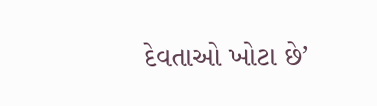દેવતાઓ ખોટા છે’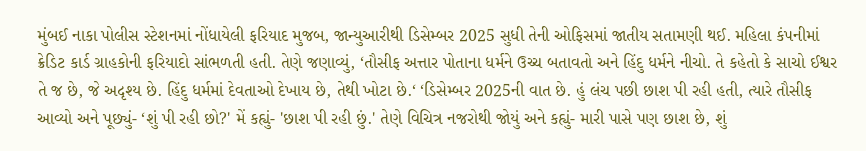મુંબઈ નાકા પોલીસ સ્ટેશનમાં નોંધાયેલી ફરિયાદ મુજબ, જાન્યુઆરીથી ડિસેમ્બર 2025 સુધી તેની ઓફિસમાં જાતીય સતામણી થઈ. મહિલા કંપનીમાં ક્રેડિટ કાર્ડ ગ્રાહકોની ફરિયાદો સાંભળતી હતી. તેણે જણાવ્યું, ‘તૌસીફ અત્તાર પોતાના ધર્મને ઉચ્ચ બતાવતો અને હિંદુ ધર્મને નીચો. તે કહેતો કે સાચો ઈશ્વર તે જ છે, જે અદૃશ્ય છે. હિંદુ ધર્મમાં દેવતાઓ દેખાય છે, તેથી ખોટા છે.‘ ‘ડિસેમ્બર 2025ની વાત છે. હું લંચ પછી છાશ પી રહી હતી, ત્યારે તૌસીફ આવ્યો અને પૂછ્યું- ‘શું પી રહી છો?' મેં કહ્યું- 'છાશ પી રહી છું.' તેણે વિચિત્ર નજરોથી જોયું અને કહ્યું- મારી પાસે પણ છાશ છે, શું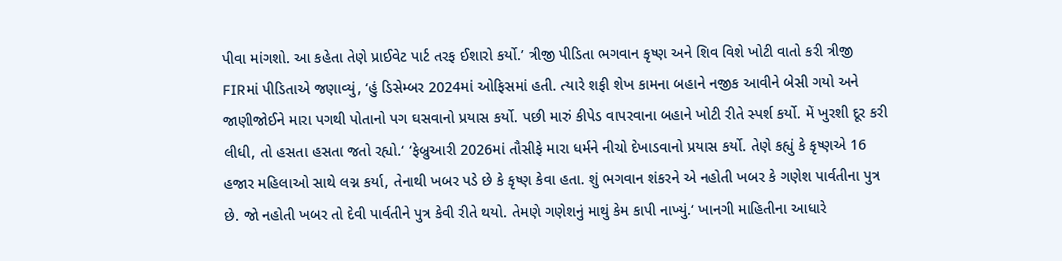પીવા માંગશો. આ કહેતા તેણે પ્રાઈવેટ પાર્ટ તરફ ઈશારો કર્યો.’ ત્રીજી પીડિતા ભગવાન કૃષ્ણ અને શિવ વિશે ખોટી વાતો કરી ત્રીજી FIRમાં પીડિતાએ જણાવ્યું, ‘હું ડિસેમ્બર 2024માં ઓફિસમાં હતી. ત્યારે શફી શેખ કામના બહાને નજીક આવીને બેસી ગયો અને જાણીજોઈને મારા પગથી પોતાનો પગ ઘસવાનો પ્રયાસ કર્યો. પછી મારું કીપેડ વાપરવાના બહાને ખોટી રીતે સ્પર્શ કર્યો. મેં ખુરશી દૂર કરી લીધી, તો હસતા હસતા જતો રહ્યો.‘ ‘ફેબ્રુઆરી 2026માં તૌસીફે મારા ધર્મને નીચો દેખાડવાનો પ્રયાસ કર્યો. તેણે કહ્યું કે કૃષ્ણએ 16 હજાર મહિલાઓ સાથે લગ્ન કર્યા, તેનાથી ખબર પડે છે કે કૃષ્ણ કેવા હતા. શું ભગવાન શંકરને એ નહોતી ખબર કે ગણેશ પાર્વતીના પુત્ર છે. જો નહોતી ખબર તો દેવી પાર્વતીને પુત્ર કેવી રીતે થયો. તેમણે ગણેશનું માથું કેમ કાપી નાખ્યું.‘ ખાનગી માહિતીના આધારે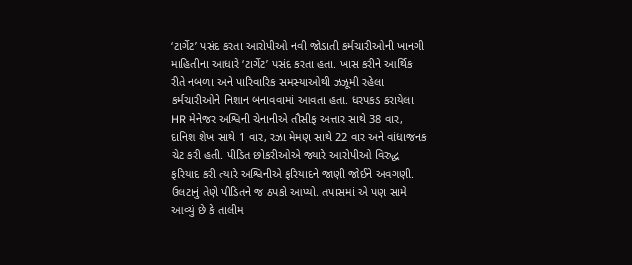‘ટાર્ગેટ’ પસંદ કરતા આરોપીઓ નવી જોડાતી કર્મચારીઓની ખાનગી માહિતીના આધારે ‘ટાર્ગેટ’ પસંદ કરતા હતા. ખાસ કરીને આર્થિક રીતે નબળા અને પારિવારિક સમસ્યાઓથી ઝઝૂમી રહેલા કર્મચારીઓને નિશાન બનાવવામાં આવતા હતા. ધરપકડ કરાયેલા HR મેનેજર અશ્વિની ચેનાનીએ તૌસીફ અત્તાર સાથે 38 વાર, દાનિશ શેખ સાથે 1 વાર, રઝા મેમણ સાથે 22 વાર અને વાંધાજનક ચેટ કરી હતી. પીડિત છોકરીઓએ જ્યારે આરોપીઓ વિરુદ્ધ ફરિયાદ કરી ત્યારે અશ્વિનીએ ફરિયાદને જાણી જોઈને અવગણી. ઉલટાનું તેણે પીડિતને જ ઠપકો આપ્યો. તપાસમાં એ પણ સામે આવ્યું છે કે તાલીમ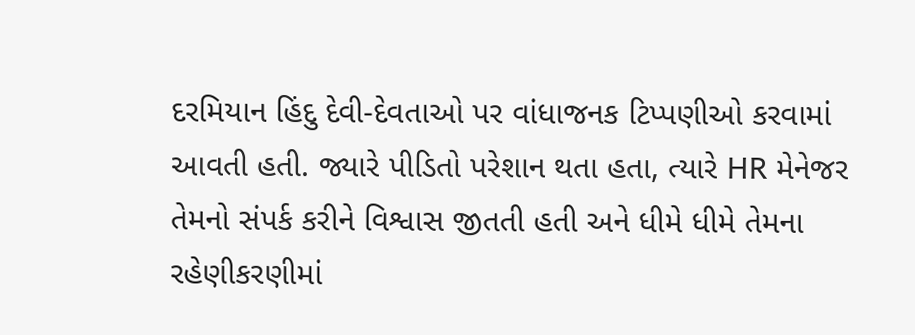દરમિયાન હિંદુ દેવી-દેવતાઓ પર વાંધાજનક ટિપ્પણીઓ કરવામાં આવતી હતી. જ્યારે પીડિતો પરેશાન થતા હતા, ત્યારે HR મેનેજર તેમનો સંપર્ક કરીને વિશ્વાસ જીતતી હતી અને ધીમે ધીમે તેમના રહેણીકરણીમાં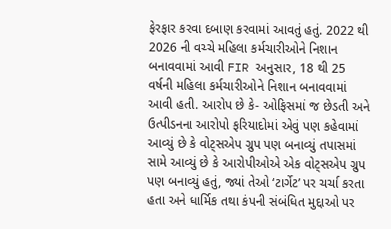ફેરફાર કરવા દબાણ કરવામાં આવતું હતું. 2022 થી 2026 ની વચ્ચે મહિલા કર્મચારીઓને નિશાન બનાવવામાં આવી FIR અનુસાર, 18 થી 25 વર્ષની મહિલા કર્મચારીઓને નિશાન બનાવવામાં આવી હતી. આરોપ છે કે- ઓફિસમાં જ છેડતી અને ઉત્પીડનના આરોપો ફરિયાદોમાં એવું પણ કહેવામાં આવ્યું છે કે વોટ્સએપ ગ્રુપ પણ બનાવ્યું તપાસમાં સામે આવ્યું છે કે આરોપીઓએ એક વોટ્સએપ ગ્રુપ પણ બનાવ્યું હતું, જ્યાં તેઓ ‘ટાર્ગેટ’ પર ચર્ચા કરતા હતા અને ધાર્મિક તથા કંપની સંબંધિત મુદ્દાઓ પર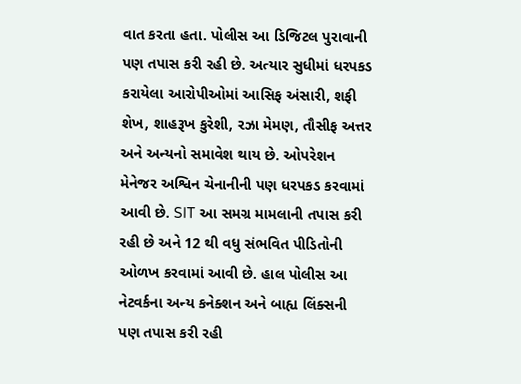વાત કરતા હતા. પોલીસ આ ડિજિટલ પુરાવાની પણ તપાસ કરી રહી છે. અત્યાર સુધીમાં ધરપકડ કરાયેલા આરોપીઓમાં આસિફ અંસારી, શફી શેખ, શાહરૂખ કુરેશી, રઝા મેમણ, તૌસીફ અત્તર અને અન્યનો સમાવેશ થાય છે. ઓપરેશન મેનેજર અશ્વિન ચેનાનીની પણ ધરપકડ કરવામાં આવી છે. SIT આ સમગ્ર મામલાની તપાસ કરી રહી છે અને 12 થી વધુ સંભવિત પીડિતોની ઓળખ કરવામાં આવી છે. હાલ પોલીસ આ નેટવર્કના અન્ય કનેક્શન અને બાહ્ય લિંક્સની પણ તપાસ કરી રહી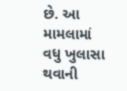છે. આ મામલામાં વધુ ખુલાસા થવાની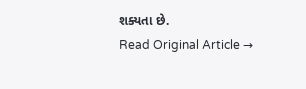શક્યતા છે.
Read Original Article →